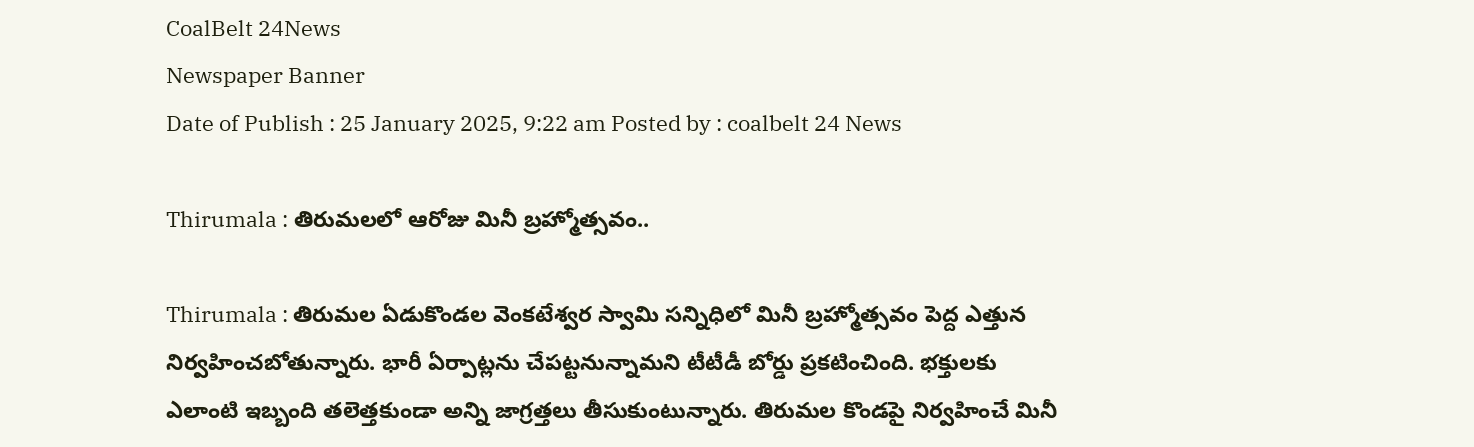CoalBelt 24News
Newspaper Banner
Date of Publish : 25 January 2025, 9:22 am Posted by : coalbelt 24 News

Thirumala : తిరుమలలో ఆరోజు మినీ బ్రహ్మోత్సవం..

Thirumala : తిరుమల ఏడుకొండల వెంకటేశ్వర స్వామి సన్నిధిలో మినీ బ్రహ్మోత్సవం పెద్ద ఎత్తున నిర్వహించబోతున్నారు. భారీ ఏర్పాట్లను చేపట్టనున్నామని టీటీడీ బోర్డు ప్రకటించింది. భక్తులకు ఎలాంటి ఇబ్బంది తలెత్తకుండా అన్ని జాగ్రత్తలు తీసుకుంటున్నారు. తిరుమల కొండపై నిర్వహించే మినీ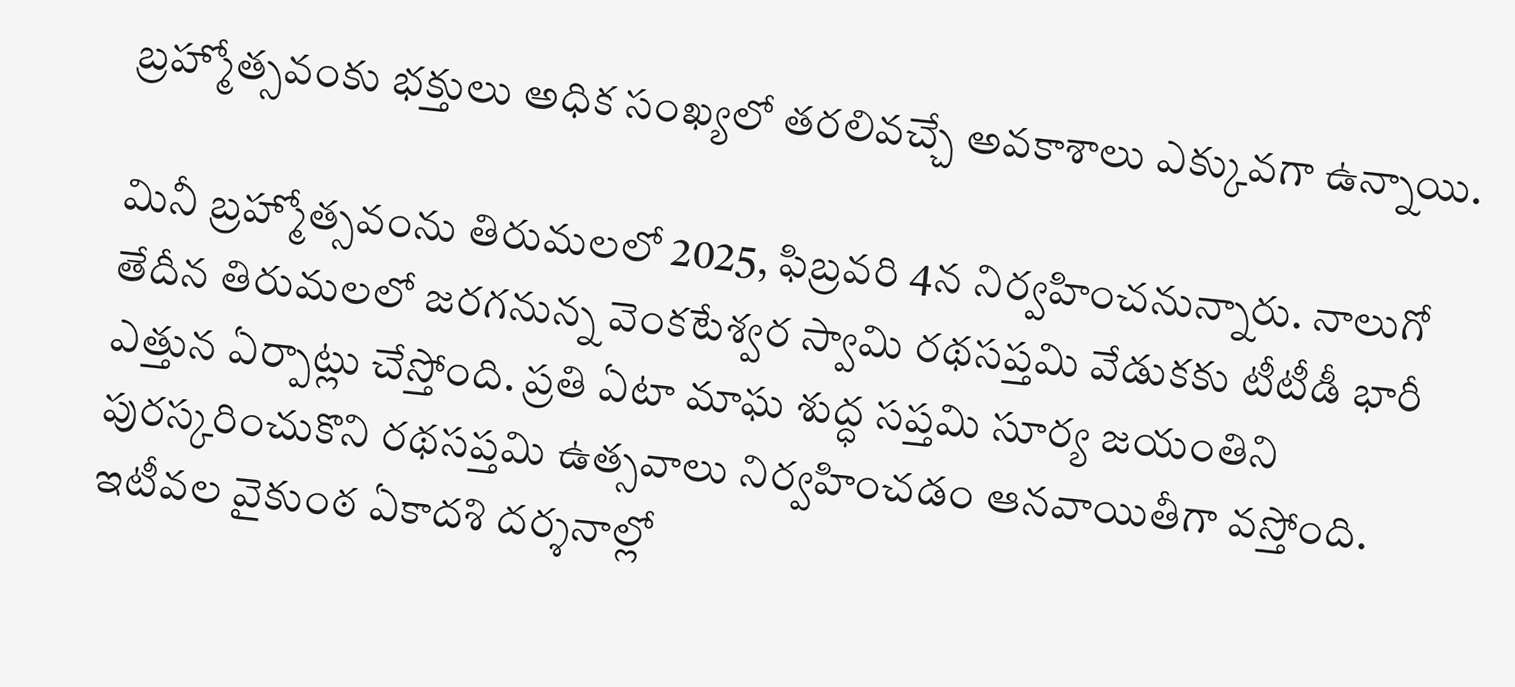బ్రహ్మోత్సవంకు భక్తులు అధిక సంఖ్యలో తరలివచ్చే అవకాశాలు ఎక్కువగా ఉన్నాయి.

మినీ బ్రహ్మోత్సవంను తిరుమలలో 2025, ఫిబ్రవరి 4న నిర్వహించనున్నారు. నాలుగో తేదీన తిరుమలలో జరగనున్న వెంకటేశ్వర స్వామి రథసప్తమి వేడుకకు టీటీడీ భారీ ఎత్తున ఏర్పాట్లు చేస్తోంది. ప్రతి ఏటా మాఘ శుద్ధ సప్తమి సూర్య జయంతిని పురస్కరించుకొని రథసప్తమి ఉత్సవాలు నిర్వహించడం ఆనవాయితీగా వస్తోంది. ఇటీవల వైకుంఠ ఏకాదశి దర్శనాల్లో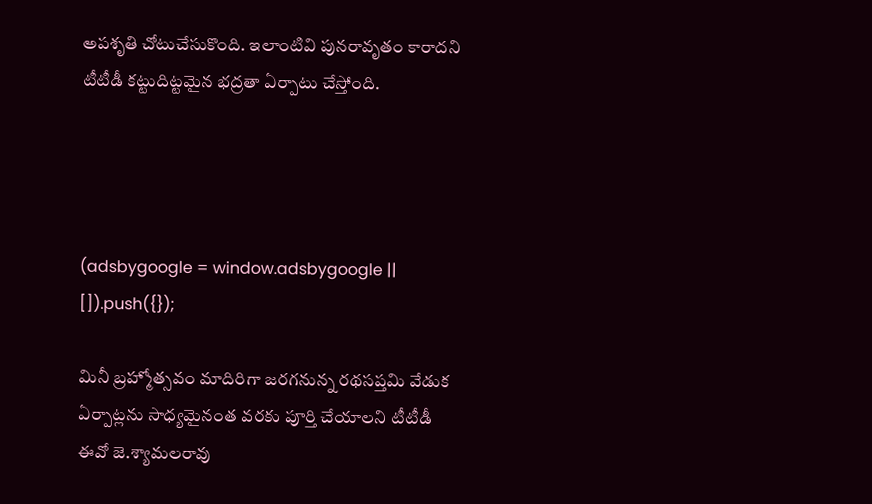అపశృతి చోటుచేసుకొంది. ఇలాంటివి పునరావృతం కారాదని టీటీడీ కట్టుదిట్టమైన భద్రతా ఏర్పాటు చేస్తోంది.




(adsbygoogle = window.adsbygoogle || []).push({});

మినీ బ్రహ్మోత్సవం మాదిరిగా జరగనున్న రథసప్తమి వేడుక ఏర్పాట్లను సాధ్యమైనంత వరకు పూర్తి చేయాలని టీటీడీ ఈవో జె.శ్యామలరావు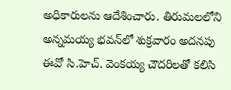అధికారులను ఆదేశించారు. తిరుమలలోని అన్నమయ్య భవన్‌లో శుక్రవారం అదనపు ఈవో సి.హెచ్. వెంకయ్య చౌదరిలతో కలిసి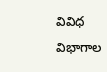వివిధ విభాగాల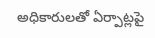అధికారులతో ఏర్పాట్లపై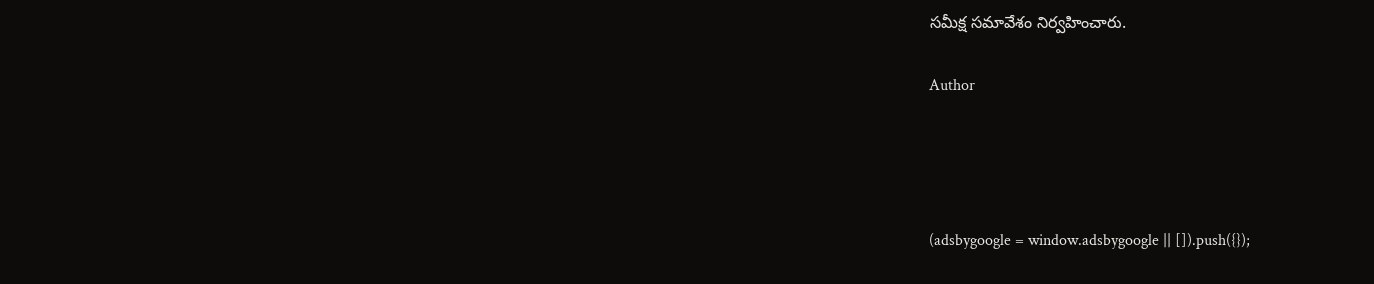సమీక్ష సమావేశం నిర్వహించారు.

Author




(adsbygoogle = window.adsbygoogle || []).push({});